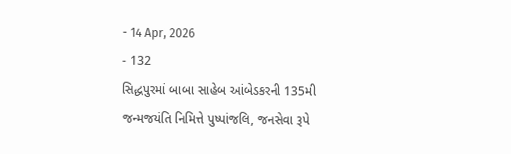- 14 Apr, 2026
- 132
સિદ્ધપુરમાં બાબા સાહેબ આંબેડકરની 135મી જન્મજયંતિ નિમિત્તે પુષ્પાંજલિ, જનસેવા રૂપે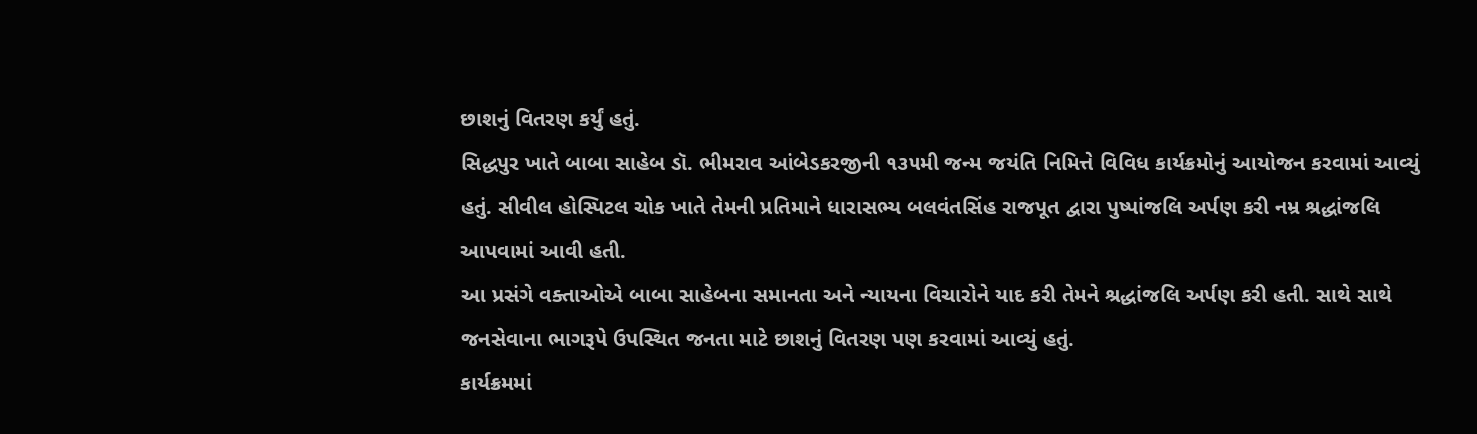છાશનું વિતરણ કર્યું હતું.
સિદ્ધપુર ખાતે બાબા સાહેબ ડૉ. ભીમરાવ આંબેડકરજીની ૧૩૫મી જન્મ જયંતિ નિમિત્તે વિવિધ કાર્યક્રમોનું આયોજન કરવામાં આવ્યું હતું. સીવીલ હોસ્પિટલ ચોક ખાતે તેમની પ્રતિમાને ધારાસભ્ય બલવંતસિંહ રાજપૂત દ્વારા પુષ્પાંજલિ અર્પણ કરી નમ્ર શ્રદ્ધાંજલિ આપવામાં આવી હતી.
આ પ્રસંગે વક્તાઓએ બાબા સાહેબના સમાનતા અને ન્યાયના વિચારોને યાદ કરી તેમને શ્રદ્ધાંજલિ અર્પણ કરી હતી. સાથે સાથે જનસેવાના ભાગરૂપે ઉપસ્થિત જનતા માટે છાશનું વિતરણ પણ કરવામાં આવ્યું હતું.
કાર્યક્રમમાં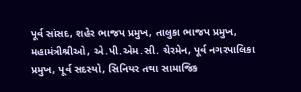પૂર્વ સાંસદ, શહેર ભાજપ પ્રમુખ, તાલુકા ભાજપ પ્રમુખ, મહામંત્રીશ્રીઓ, એ.પી.એમ.સી. ચેરમેન, પૂર્વ નગરપાલિકા પ્રમુખ, પૂર્વ સદસ્યો, સિનિયર તથા સામાજિક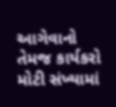આગેવાનો તેમજ કાર્યકરો મોટી સંખ્યામાં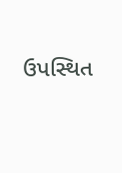ઉપસ્થિત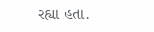રહ્યા હતા.